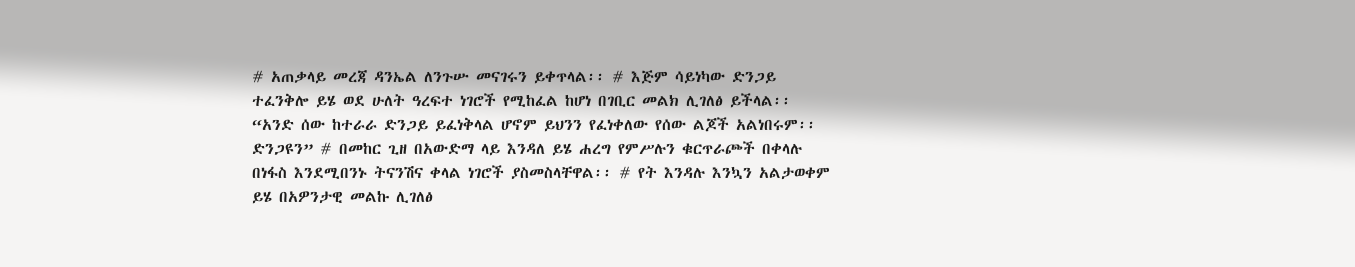# አጠቃላይ መረጃ ዳንኤል ለንጉሡ መናገሩን ይቀጥላል፡፡ # እጅም ሳይነካው ድንጋይ ተፈንቅሎ ይሄ ወደ ሁለት ዓረፍተ ነገሮች የሚከፈል ከሆነ በገቢር መልክ ሊገለፅ ይችላል፡፡“አንድ ሰው ከተራራ ድንጋይ ይፈነቅላል ሆኖም ይህንን የፈነቀለው የሰው ልጆች አልነበሩም፡፡ድንጋዩን” # በመከር ጊዘ በአውድማ ላይ እንዳለ ይሄ ሐረግ የምሥሉን ቁርጥራጮች በቀላሉ በነፋስ እንደሚበንኑ ትናንሽና ቀላል ነገሮች ያስመስላቸዋል፡፡ # የት እንዳሉ እንኳን አልታወቀም ይሄ በአዎንታዊ መልኩ ሊገለፅ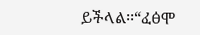ይችላል፡፡“ፈፅሞ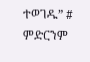ተወገዱ” # ምድርንም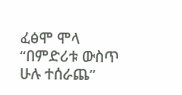ፈፅሞ ሞላ “በምድሪቱ ውስጥ ሁሉ ተሰራጨ”